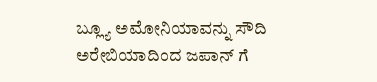ಬ್ಲ್ಯೂ ಅಮೋನಿಯಾವನ್ನು ಸೌದಿ ಅರೇಬಿಯಾದಿಂದ ಜಪಾನ್ ಗೆ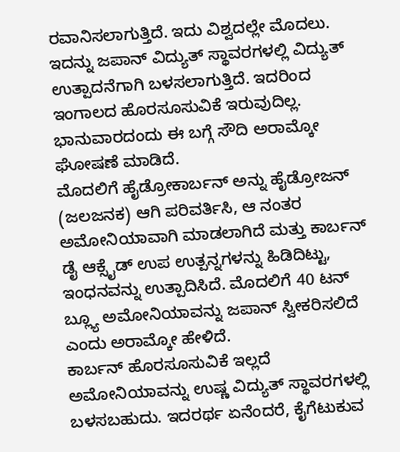ರವಾನಿಸಲಾಗುತ್ತಿದೆ. ಇದು ವಿಶ್ವದಲ್ಲೇ ಮೊದಲು. ಇದನ್ನು ಜಪಾನ್ ವಿದ್ಯುತ್ ಸ್ಥಾವರಗಳಲ್ಲಿ ವಿದ್ಯುತ್ ಉತ್ಪಾದನೆಗಾಗಿ ಬಳಸಲಾಗುತ್ತಿದೆ. ಇದರಿಂದ ಇಂಗಾಲದ ಹೊರಸೂಸುವಿಕೆ ಇರುವುದಿಲ್ಲ. ಭಾನುವಾರದಂದು ಈ ಬಗ್ಗೆ ಸೌದಿ ಅರಾಮ್ಕೋ ಘೋಷಣೆ ಮಾಡಿದೆ.
ಮೊದಲಿಗೆ ಹೈಡ್ರೋಕಾರ್ಬನ್ ಅನ್ನು ಹೈಡ್ರೋಜನ್ (ಜಲಜನಕ) ಆಗಿ ಪರಿವರ್ತಿಸಿ, ಆ ನಂತರ ಅಮೋನಿಯಾವಾಗಿ ಮಾಡಲಾಗಿದೆ ಮತ್ತು ಕಾರ್ಬನ್ ಡೈ ಆಕ್ಸೈಡ್ ಉಪ ಉತ್ಪನ್ನಗಳನ್ನು ಹಿಡಿದಿಟ್ಟು, ಇಂಧನವನ್ನು ಉತ್ಪಾದಿಸಿದೆ. ಮೊದಲಿಗೆ 40 ಟನ್ ಬ್ಲ್ಯೂ ಅಮೋನಿಯಾವನ್ನು ಜಪಾನ್ ಸ್ವೀಕರಿಸಲಿದೆ ಎಂದು ಅರಾಮ್ಕೋ ಹೇಳಿದೆ.
ಕಾರ್ಬನ್ ಹೊರಸೂಸುವಿಕೆ ಇಲ್ಲದೆ ಅಮೋನಿಯಾವನ್ನು ಉಷ್ಣ ವಿದ್ಯುತ್ ಸ್ಥಾವರಗಳಲ್ಲಿ ಬಳಸಬಹುದು. ಇದರರ್ಥ ಏನೆಂದರೆ, ಕೈಗೆಟುಕುವ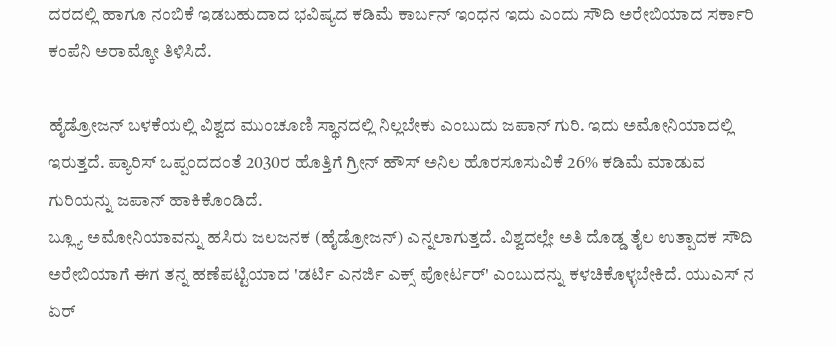ದರದಲ್ಲಿ ಹಾಗೂ ನಂಬಿಕೆ ಇಡಬಹುದಾದ ಭವಿಷ್ಯದ ಕಡಿಮೆ ಕಾರ್ಬನ್ ಇಂಧನ ಇದು ಎಂದು ಸೌದಿ ಅರೇಬಿಯಾದ ಸರ್ಕಾರಿ ಕಂಪೆನಿ ಅರಾಮ್ಕೋ ತಿಳಿಸಿದೆ.

ಹೈಡ್ರೋಜನ್ ಬಳಕೆಯಲ್ಲಿ ವಿಶ್ವದ ಮುಂಚೂಣಿ ಸ್ಥಾನದಲ್ಲಿ ನಿಲ್ಲಬೇಕು ಎಂಬುದು ಜಪಾನ್ ಗುರಿ. ಇದು ಅಮೋನಿಯಾದಲ್ಲಿ ಇರುತ್ತದೆ. ಪ್ಯಾರಿಸ್ ಒಪ್ಪಂದದಂತೆ 2030ರ ಹೊತ್ತಿಗೆ ಗ್ರೀನ್ ಹೌಸ್ ಅನಿಲ ಹೊರಸೂಸುವಿಕೆ 26% ಕಡಿಮೆ ಮಾಡುವ ಗುರಿಯನ್ನು ಜಪಾನ್ ಹಾಕಿಕೊಂಡಿದೆ.
ಬ್ಲ್ಯೂ ಅಮೋನಿಯಾವನ್ನು ಹಸಿರು ಜಲಜನಕ (ಹೈಡ್ರೋಜನ್) ಎನ್ನಲಾಗುತ್ತದೆ. ವಿಶ್ವದಲ್ಲೇ ಅತಿ ದೊಡ್ಡ ತೈಲ ಉತ್ಪಾದಕ ಸೌದಿ ಅರೇಬಿಯಾಗೆ ಈಗ ತನ್ನ ಹಣೆಪಟ್ಟಿಯಾದ 'ಡರ್ಟಿ ಎನರ್ಜಿ ಎಕ್ಸ್ ಪೋರ್ಟರ್' ಎಂಬುದನ್ನು ಕಳಚಿಕೊಳ್ಳಬೇಕಿದೆ. ಯುಎಸ್ ನ ಏರ್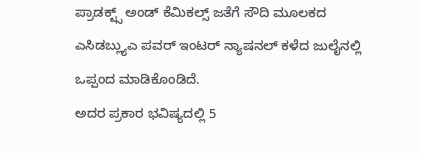ಪ್ರಾಡಕ್ಟ್ಸ್ ಅಂಡ್ ಕೆಮಿಕಲ್ಸ್ ಜತೆಗೆ ಸೌದಿ ಮೂಲಕದ ಎಸಿಡಬ್ಲ್ಯುಎ ಪವರ್ ಇಂಟರ್ ನ್ಯಾಷನಲ್ ಕಳೆದ ಜುಲೈನಲ್ಲಿ ಒಪ್ಪಂದ ಮಾಡಿಕೊಂಡಿದೆ.
ಅದರ ಪ್ರಕಾರ ಭವಿಷ್ಯದಲ್ಲಿ 5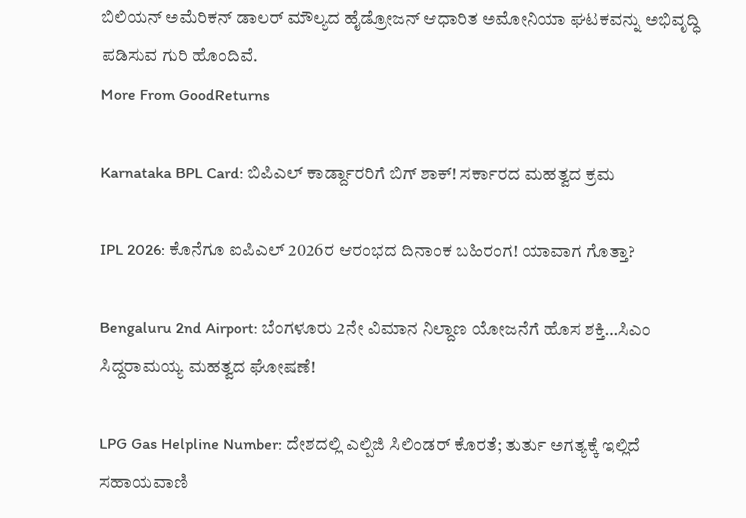ಬಿಲಿಯನ್ ಅಮೆರಿಕನ್ ಡಾಲರ್ ಮೌಲ್ಯದ ಹೈಡ್ರೋಜನ್ ಆಧಾರಿತ ಅಮೋನಿಯಾ ಘಟಕವನ್ನು ಅಭಿವೃದ್ಧಿ ಪಡಿಸುವ ಗುರಿ ಹೊಂದಿವೆ.
More From GoodReturns

Karnataka BPL Card: ಬಿಪಿಎಲ್ ಕಾರ್ಡ್ದಾರರಿಗೆ ಬಿಗ್ ಶಾಕ್! ಸರ್ಕಾರದ ಮಹತ್ವದ ಕ್ರಮ

IPL 2026: ಕೊನೆಗೂ ಐಪಿಎಲ್ 2026ರ ಆರಂಭದ ದಿನಾಂಕ ಬಹಿರಂಗ! ಯಾವಾಗ ಗೊತ್ತಾ?

Bengaluru 2nd Airport: ಬೆಂಗಳೂರು 2ನೇ ವಿಮಾನ ನಿಲ್ದಾಣ ಯೋಜನೆಗೆ ಹೊಸ ಶಕ್ತಿ…ಸಿಎಂ ಸಿದ್ದರಾಮಯ್ಯ ಮಹತ್ವದ ಘೋಷಣೆ!

LPG Gas Helpline Number: ದೇಶದಲ್ಲಿ ಎಲ್ಪಿಜಿ ಸಿಲಿಂಡರ್ ಕೊರತೆ; ತುರ್ತು ಅಗತ್ಯಕ್ಕೆ ಇಲ್ಲಿದೆ ಸಹಾಯವಾಣಿ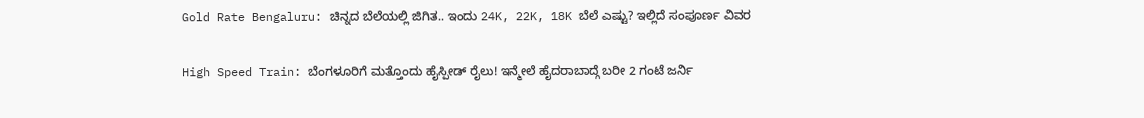Gold Rate Bengaluru: ಚಿನ್ನದ ಬೆಲೆಯಲ್ಲಿ ಜಿಗಿತ.. ಇಂದು 24K, 22K, 18K ಬೆಲೆ ಎಷ್ಟು? ಇಲ್ಲಿದೆ ಸಂಪೂರ್ಣ ವಿವರ

High Speed Train: ಬೆಂಗಳೂರಿಗೆ ಮತ್ತೊಂದು ಹೈಸ್ಪೀಡ್ ರೈಲು! ಇನ್ಮೇಲೆ ಹೈದರಾಬಾದ್ಗೆ ಬರೀ 2 ಗಂಟೆ ಜರ್ನಿ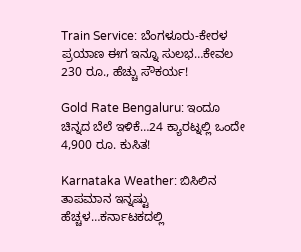Train Service: ಬೆಂಗಳೂರು-ಕೇರಳ ಪ್ರಯಾಣ ಈಗ ಇನ್ನೂ ಸುಲಭ…ಕೇವಲ 230 ರೂ., ಹೆಚ್ಚು ಸೌಕರ್ಯ!

Gold Rate Bengaluru: ಇಂದೂ ಚಿನ್ನದ ಬೆಲೆ ಇಳಿಕೆ…24 ಕ್ಯಾರಟ್ನಲ್ಲಿ ಒಂದೇ 4,900 ರೂ. ಕುಸಿತ!

Karnataka Weather: ಬಿಸಿಲಿನ ತಾಪಮಾನ ಇನ್ನಷ್ಟು ಹೆಚ್ಚಳ…ಕರ್ನಾಟಕದಲ್ಲಿ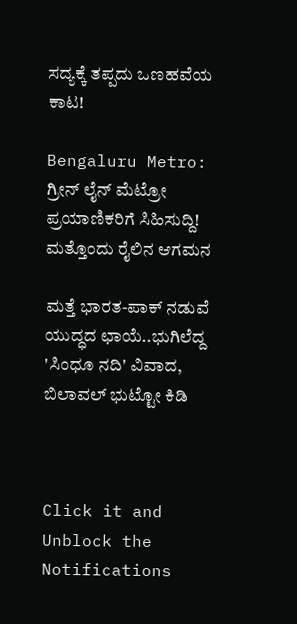ಸದ್ಯಕ್ಕೆ ತಪ್ಪದು ಒಣಹವೆಯ ಕಾಟ!

Bengaluru Metro: ಗ್ರೀನ್ ಲೈನ್ ಮೆಟ್ರೋ ಪ್ರಯಾಣಿಕರಿಗೆ ಸಿಹಿಸುದ್ದಿ! ಮತ್ತೊಂದು ರೈಲಿನ ಆಗಮನ

ಮತ್ತೆ ಭಾರತ-ಪಾಕ್ ನಡುವೆ ಯುದ್ಧದ ಛಾಯೆ..ಭುಗಿಲೆದ್ದ 'ಸಿಂಧೂ ನದಿ' ವಿವಾದ, ಬಿಲಾವಲ್ ಭುಟ್ಟೋ ಕಿಡಿ



Click it and Unblock the Notifications